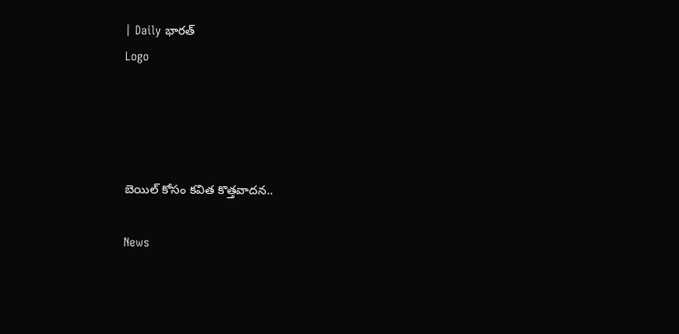| Daily భారత్
Logo




బెయిల్ కోసం కవిత కొత్తవాదన..

News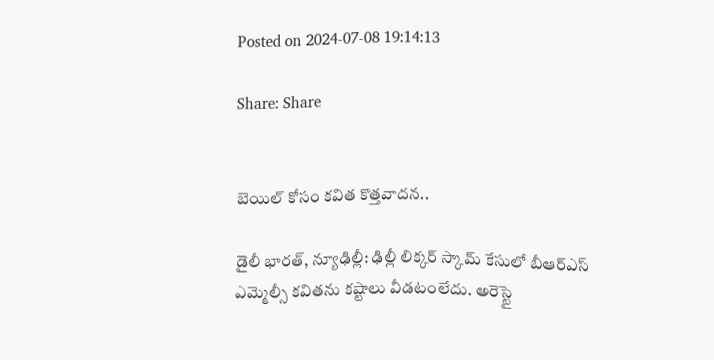Posted on 2024-07-08 19:14:13

Share: Share


బెయిల్ కోసం కవిత కొత్తవాదన..

డైలీ భారత్, న్యూఢిల్లీ: ఢిల్లీ లిక్కర్ స్కామ్‌ కేసులో బీఆర్‌ఎస్ ఎమ్మెల్సీ కవితను కష్టాలు వీడటంలేదు. అరెస్టై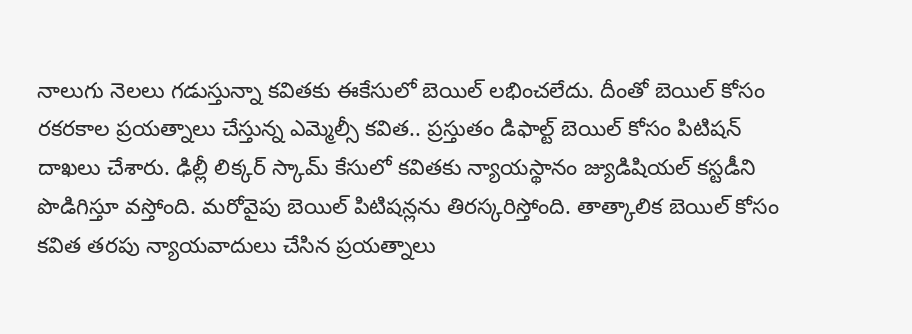నాలుగు నెలలు గడుస్తున్నా కవితకు ఈకేసులో బెయిల్ లభించలేదు. దీంతో బెయిల్ కోసం రకరకాల ప్రయత్నాలు చేస్తున్న ఎమ్మెల్సీ కవిత.. ప్రస్తుతం డిఫాల్ట్ బెయిల్‌ కోసం పిటిషన్ దాఖలు చేశారు. ఢిల్లీ లిక్కర్ స్కామ్ కేసులో కవితకు న్యాయస్థానం జ్యుడిషియల్ కస్టడీని పొడిగిస్తూ వస్తోంది. మరోవైపు బెయిల్ పిటిషన్లను తిరస్కరిస్తోంది. తాత్కాలిక బెయిల్ కోసం కవిత తరపు న్యాయవాదులు చేసిన ప్రయత్నాలు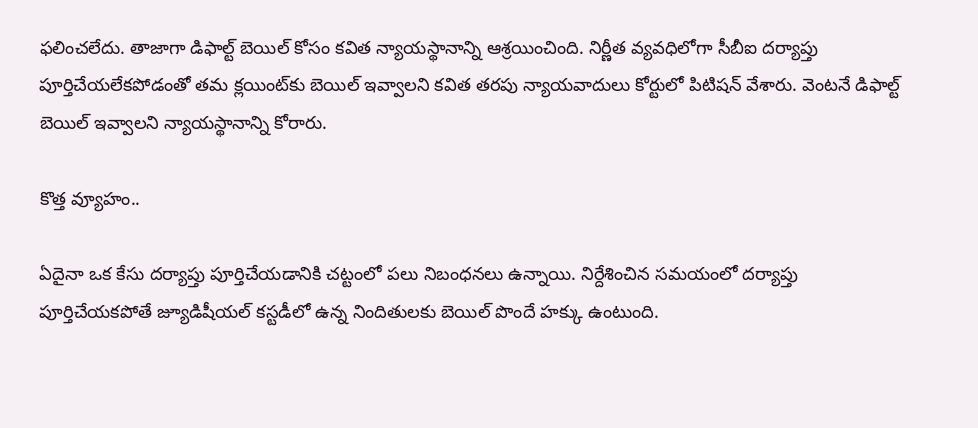ఫలించలేదు. తాజాగా డిఫాల్ట్ బెయిల్ కోసం కవిత న్యాయస్థానాన్ని ఆశ్రయించింది. నిర్ణీత వ్యవధిలోగా సీబీఐ దర్యాప్తు పూర్తిచేయలేకపోడంతో తమ క్లయింట్‌కు బెయిల్ ఇవ్వాలని కవిత తరపు న్యాయవాదులు కోర్టులో పిటిషన్ వేశారు. వెంటనే డిఫాల్ట్ బెయిల్ ఇవ్వాలని న్యాయస్థానాన్ని కోరారు.

కొత్త వ్యూహం..

ఏదైనా ఒక కేసు దర్యాప్తు పూర్తిచేయడానికి చట్టంలో పలు నిబంధనలు ఉన్నాయి. నిర్దేశించిన సమయంలో దర్యాప్తు పూర్తిచేయకపోతే జ్యూడిషీయల్ కస్టడీలో ఉన్న నిందితులకు బెయిల్ పొందే హక్కు ఉంటుంది.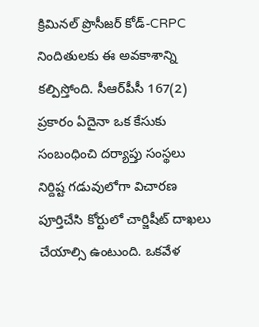క్రిమినల్ ప్రొసీజర్ కోడ్-CRPC నిందితులకు ఈ అవకాశాన్ని కల్పిస్తోంది. సీఆర్‌పీసీ 167(2) ప్రకారం ఏదైనా ఒక కేసుకు సంబంధించి దర్యాప్తు సంస్థలు నిర్దిష్ట గడువులోగా విచారణ పూర్తిచేసి కోర్టులో చార్జిషీట్ దాఖలు చేయాల్సి ఉంటుంది. ఒకవేళ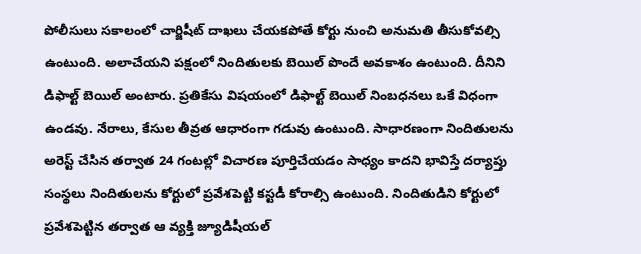పోలీసులు సకాలంలో చార్జిషీట్ దాఖలు చేయకపోతే కోర్టు నుంచి అనుమతి తీసుకోవల్సి ఉంటుంది. అలాచేయని పక్షంలో నిందితులకు బెయిల్ పొందే అవకాశం ఉంటుంది. దీనిని డిఫాల్ట్ బెయిల్ అంటారు. ప్రతికేసు విషయంలో డిఫాల్ట్ బెయిల్ నింబధనలు ఒకే విధంగా ఉండవు. నేరాలు, కేసుల తీవ్రత ఆధారంగా గడువు ఉంటుంది. సాధారణంగా నిందితులను అరెస్ట్ చేసిన తర్వాత 24 గంటల్లో విచారణ పూర్తిచేయడం సాధ్యం కాదని భావిస్తే దర్యాప్తు సంస్థలు నిందితులను కోర్టులో ప్రవేశపెట్టి కస్టడీ కోరాల్సి ఉంటుంది. నిందితుడిని కోర్టులో ప్రవేశపెట్టిన తర్వాత ఆ వ్యక్తి జ్యూడిషీయల్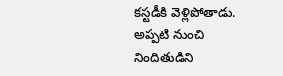కస్టడీకి వెళ్లిపోతాడు. అప్పటి నుంచి నిందితుడిని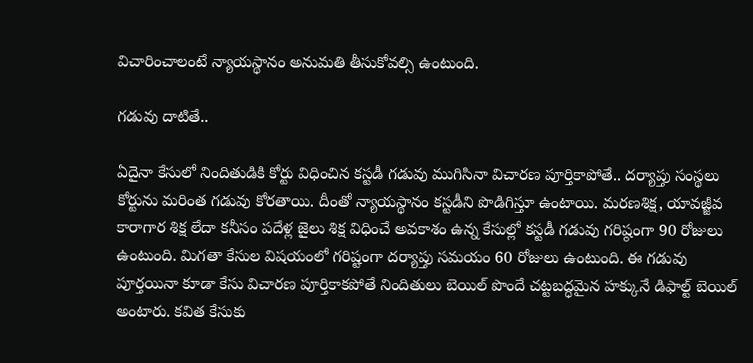విచారించాలంటే న్యాయస్థానం అనుమతి తీసుకోవల్సి ఉంటుంది.

గడువు దాటితే..

ఏదైనా కేసులో నిందితుడికి కోర్టు విధించిన కస్టడీ గడువు ముగిసినా విచారణ పూర్తికాపోతే.. దర్యాప్తు సంస్థలు కోర్టును మరింత గడువు కోరతాయి. దీంతో న్యాయస్థానం కస్టడీని పొడిగిస్తూ ఉంటాయి. మరణశిక్ష, యావజ్జీవ కారాగార శిక్ష లేదా కనీసం పదేళ్ల జైలు శిక్ష విధించే అవకాశం ఉన్న కేసుల్లో కస్టడీ గడువు గరిష్ఠంగా 90 రోజులు ఉంటుంది. మిగతా కేసుల విషయంలో గరిష్టంగా దర్యాప్తు సమయం 60 రోజులు ఉంటుంది. ఈ గడువు పూర్తయినా కూడా కేసు విచారణ పూర్తికాకపోతే నిందితులు బెయిల్ పొందే చట్టబద్ధమైన హక్కునే డిఫాల్ట్ బెయిల్ అంటారు. కవిత కేసుకు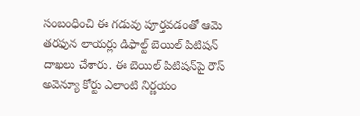సంబంధించి ఈ గడువు పూర్తవడంతో ఆమె తరఫున లాయర్లు డిఫాల్ట్ బెయిల్ పిటిషన్ దాఖలు చేశారు. ఈ బెయిల్ పిటిషన్‌పై రౌస్ అవెన్యూ కోర్టు ఎలాంటి నిర్ణయం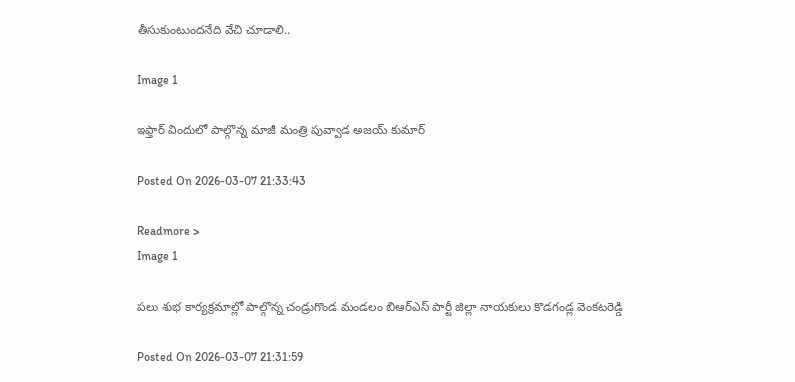తీసుకుంటుందనేది వేచి చూడాలి..

Image 1

ఇఫ్తార్ విందులో పాల్గొన్న మాజీ మంత్రి పువ్వాడ అజయ్ కుమార్

Posted On 2026-03-07 21:33:43

Readmore >
Image 1

పలు శుభ కార్యక్రమాల్లో పాల్గొన్న చండ్రుగొండ మండలం బిఆర్ఎస్ పార్టీ జిల్లా నాయకులు కొడగండ్ల వెంకటరెడ్డి

Posted On 2026-03-07 21:31:59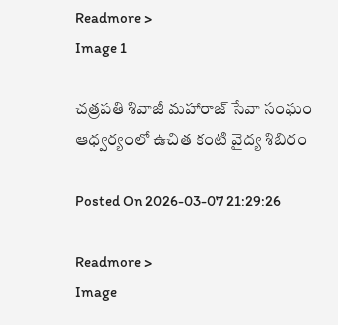Readmore >
Image 1

చత్రపతి శివాజీ మహారాజ్ సేవా సంఘం ఆధ్వర్యంలో ఉచిత కంటి వైద్య శిబిరం

Posted On 2026-03-07 21:29:26

Readmore >
Image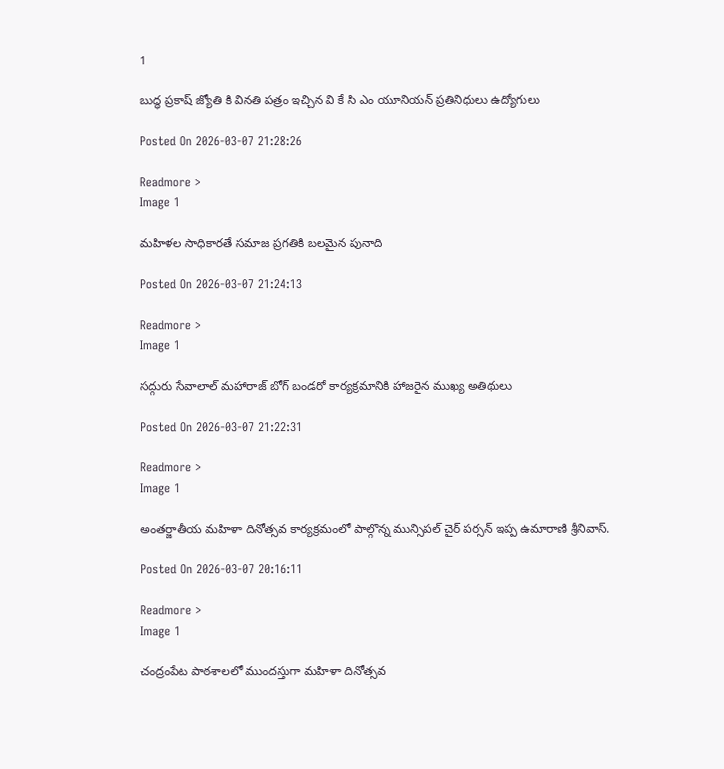1

బుద్ధ ప్రకాష్ జ్యోతి కి వినతి పత్రం ఇచ్చిన వి కే సి ఎం యూనియన్ ప్రతినిధులు ఉద్యోగులు

Posted On 2026-03-07 21:28:26

Readmore >
Image 1

మహిళల సాధికారతే సమాజ ప్రగతికి బలమైన పునాది

Posted On 2026-03-07 21:24:13

Readmore >
Image 1

సద్గురు సేవాలాల్ మహారాజ్ బోగ్ బండరో కార్యక్రమానికి హాజరైన ముఖ్య అతిథులు

Posted On 2026-03-07 21:22:31

Readmore >
Image 1

అంతర్జాతీయ మహిళా దినోత్సవ కార్యక్రమంలో పాల్గొన్న మున్సిపల్ చైర్ పర్సన్ ఇప్ప ఉమారాణి శ్రీనివాస్.

Posted On 2026-03-07 20:16:11

Readmore >
Image 1

చంద్రంపేట పాఠశాలలో ముందస్తుగా మహిళా దినోత్సవ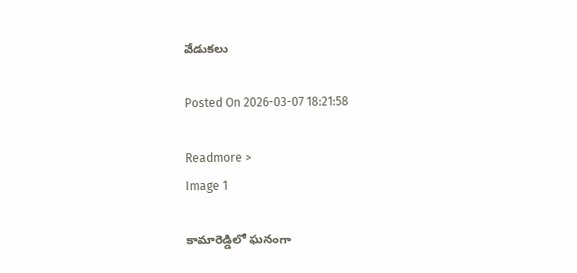వేడుకలు

Posted On 2026-03-07 18:21:58

Readmore >
Image 1

కామారెడ్డిలో ఘనంగా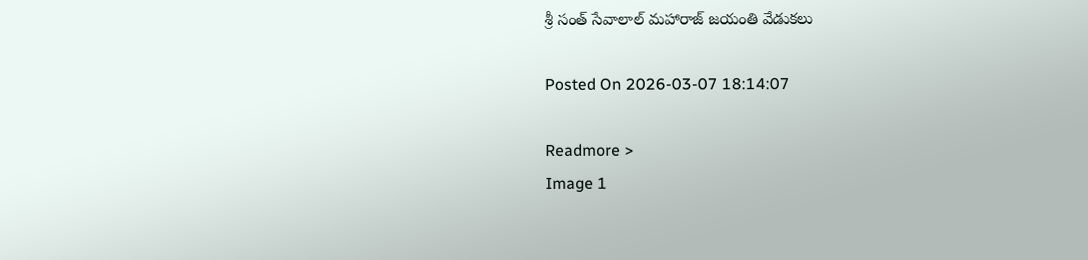శ్రీ సంత్ సేవాలాల్ మహారాజ్ జయంతి వేడుకలు

Posted On 2026-03-07 18:14:07

Readmore >
Image 1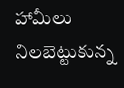హామీలు నిలబెట్టుకున్న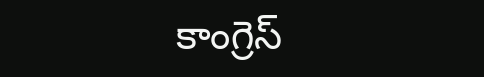కాంగ్రెస్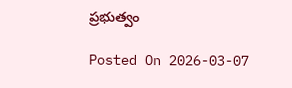ప్రభుత్వం

Posted On 2026-03-07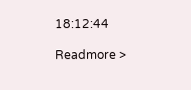18:12:44

Readmore >